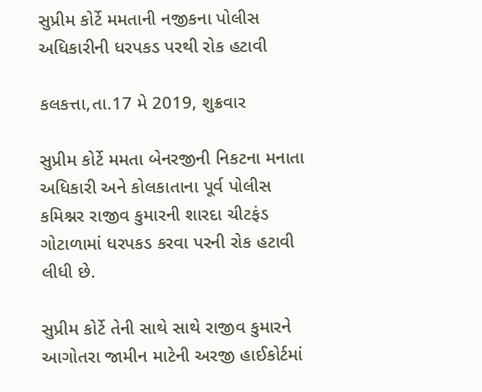સુપ્રીમ કોર્ટે મમતાની નજીકના પોલીસ અધિકારીની ધરપકડ પરથી રોક હટાવી

કલકત્તા,તા.17 મે 2019, શુક્રવાર

સુપ્રીમ કોર્ટે મમતા બેનરજીની નિકટના મનાતા અધિકારી અને કોલકાતાના પૂર્વ પોલીસ કમિશ્નર રાજીવ કુમારની શારદા ચીટફંડ ગોટાળામાં ધરપકડ કરવા પરની રોક હટાવી લીધી છે.

સુપ્રીમ કોર્ટે તેની સાથે સાથે રાજીવ કુમારને આગોતરા જામીન માટેની અરજી હાઈકોર્ટમાં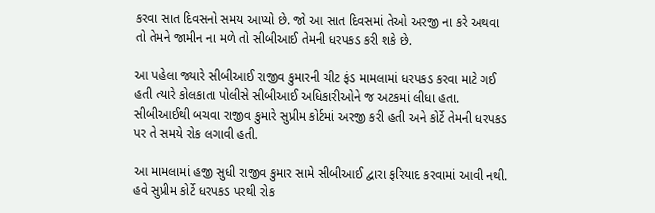કરવા સાત દિવસનો સમય આપ્યો છે. જો આ સાત દિવસમાં તેઓ અરજી ના કરે અથવા તો તેમને જામીન ના મળે તો સીબીઆઈ તેમની ધરપકડ કરી શકે છે.

આ પહેલા જ્યારે સીબીઆઈ રાજીવ કુમારની ચીટ ફંડ મામલામાં ધરપકડ કરવા માટે ગઈ હતી ત્યારે કોલકાતા પોલીસે સીબીઆઈ અધિકારીઓને જ અટકમાં લીધા હતા. સીબીઆઈથી બચવા રાજીવ કુમારે સુપ્રીમ કોર્ટમાં અરજી કરી હતી અને કોર્ટે તેમની ધરપકડ પર તે સમયે રોક લગાવી હતી.

આ મામલામાં હજી સુધી રાજીવ કુમાર સામે સીબીઆઈ દ્વારા ફરિયાદ કરવામાં આવી નથી. હવે સુપ્રીમ કોર્ટે ધરપકડ પરથી રોક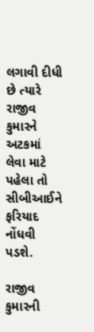લગાવી દીધી છે ત્યારે  રાજીવ કુમારને અટકમાં લેવા માટે પહેલા તો સીબીઆઈને ફરિયાદ નોંધવી પડશે.

રાજીવ કુમારની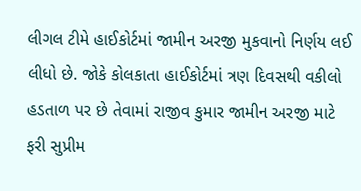લીગલ ટીમે હાઈકોર્ટમાં જામીન અરજી મુકવાનો નિર્ણય લઈ લીધો છે. જોકે કોલકાતા હાઈકોર્ટમાં ત્રણ દિવસથી વકીલો હડતાળ પર છે તેવામાં રાજીવ કુમાર જામીન અરજી માટે ફરી સુપ્રીમ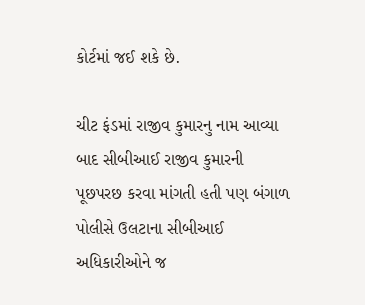કોર્ટમાં જઈ શકે છે.

ચીટ ફંડમાં રાજીવ કુમારનુ નામ આવ્યા બાદ સીબીઆઈ રાજીવ કુમારની પૂછપરછ કરવા માંગતી હતી પણ બંગાળ પોલીસે ઉલટાના સીબીઆઈ અધિકારીઓને જ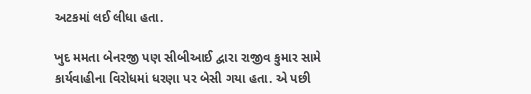અટકમાં લઈ લીધા હતા.

ખુદ મમતા બેનરજી પણ સીબીઆઈ દ્વારા રાજીવ કુમાર સામે કાર્યવાહીના વિરોધમાં ધરણા પર બેસી ગયા હતા. એ પછી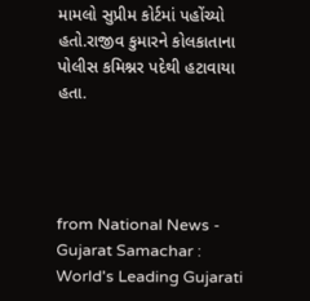મામલો સુપ્રીમ કોર્ટમાં પહોંચ્યો હતો.રાજીવ કુમારને કોલકાતાના પોલીસ કમિશ્નર પદેથી હટાવાયા હતા.




from National News - Gujarat Samachar : World's Leading Gujarati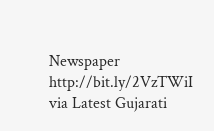Newspaper http://bit.ly/2VzTWiI
via Latest Gujarati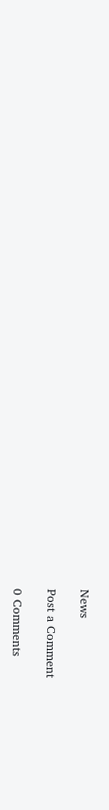News

Post a Comment

0 Comments